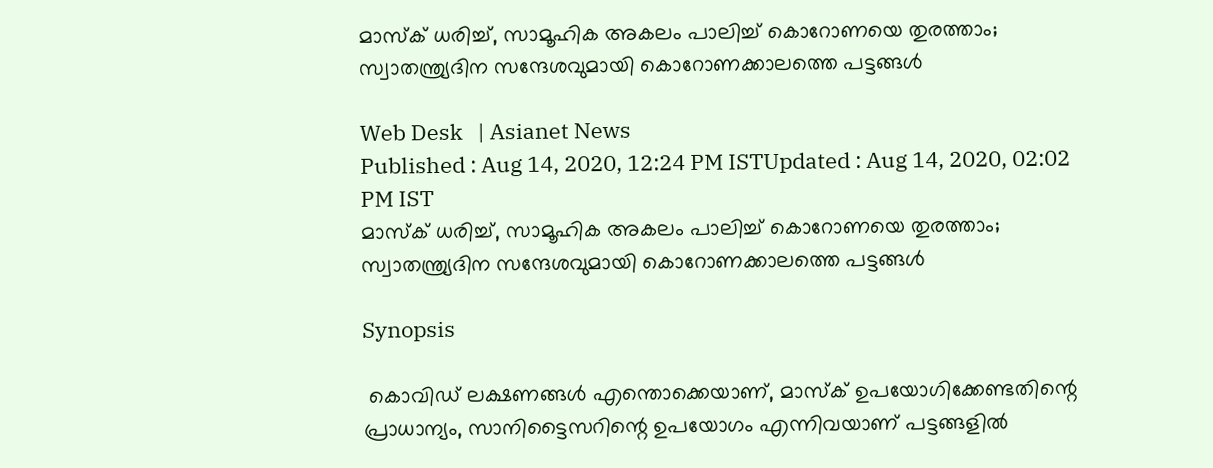മാസ്ക് ധരിച്ച്, സാമൂഹിക അകലം പാലിച്ച് കൊറോണയെ തുരത്താം; സ്വാതന്ത്ര്യദിന സന്ദേശവുമായി കൊറോണക്കാലത്തെ പട്ടങ്ങൾ

Web Desk   | Asianet News
Published : Aug 14, 2020, 12:24 PM ISTUpdated : Aug 14, 2020, 02:02 PM IST
മാസ്ക് ധരിച്ച്, സാമൂഹിക അകലം പാലിച്ച് കൊറോണയെ തുരത്താം; സ്വാതന്ത്ര്യദിന സന്ദേശവുമായി കൊറോണക്കാലത്തെ പട്ടങ്ങൾ

Synopsis

 കൊവിഡ് ലക്ഷണങ്ങൾ എന്തൊക്കെയാണ്, മാസ്ക് ഉപയോഗിക്കേണ്ടതിന്റെ പ്രാധാന്യം, സാനിട്ടൈസറിന്റെ ഉപയോഗം എന്നിവയാണ് പട്ടങ്ങളിൽ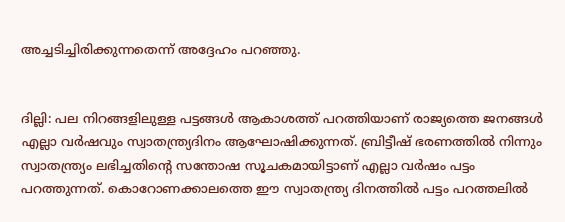അച്ചടിച്ചിരിക്കുന്നതെന്ന് അദ്ദേഹം പറഞ്ഞു.


ദില്ലി: പല നിറങ്ങളിലുള്ള പട്ടങ്ങൾ ആകാശത്ത് പറത്തിയാണ് രാജ്യത്തെ ജനങ്ങൾ എല്ലാ വർഷവും സ്വാതന്ത്ര്യദിനം ആഘോഷിക്കുന്നത്. ബ്രിട്ടീഷ് ഭരണത്തിൽ നിന്നും സ്വാതന്ത്ര്യം ലഭിച്ചതിന്റെ സന്തോഷ സൂചകമായിട്ടാണ് എല്ലാ വർഷം പട്ടം പറത്തുന്നത്. കൊറോണക്കാലത്തെ ഈ സ്വാതന്ത്ര്യ ദിനത്തിൽ പട്ടം പറത്തലിൽ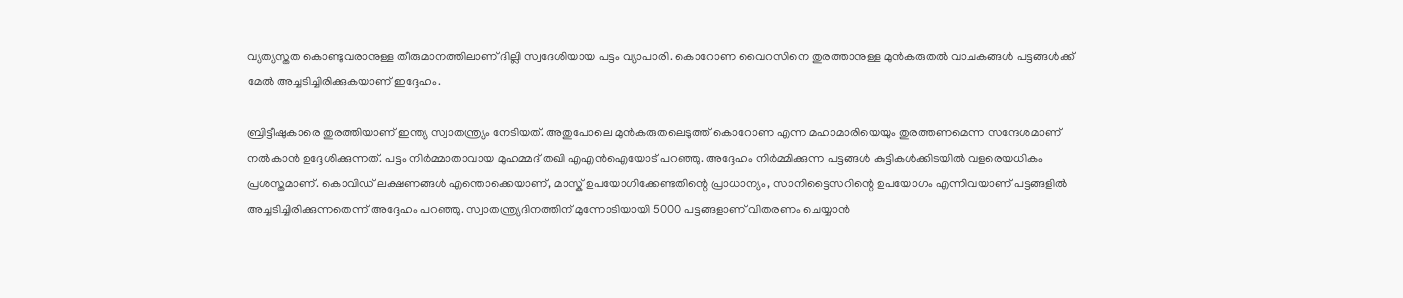വ്യത്യസ്തത കൊണ്ടുവരാനുള്ള തീരുമാനത്തിലാണ് ദില്ലി സ്വദേശിയായ പട്ടം വ്യാപാരി. കൊറോണ വൈറസിനെ തുരത്താനുള്ള മുൻകരുതൽ വാചകങ്ങൾ പട്ടങ്ങൾക്ക് മേൽ അച്ചടിച്ചിരിക്കുകയാണ് ഇദ്ദേഹം.

ബ്രിട്ടീഷുകാരെ തുരത്തിയാണ് ഇന്ത്യ സ്വാതന്ത്ര്യം നേടിയത്. അതുപോലെ മുൻകരുതലെടുത്ത് കൊറോണ എന്ന മഹാമാരിയെയും തുരത്തണമെന്ന സന്ദേശമാണ് നൽകാൻ ഉദ്ദേശിക്കുന്നത്. പട്ടം നിർമ്മാതാവായ മുഹമ്മദ് തഖി എഎൻഐയോട് പറഞ്ഞു. അദ്ദേഹം നിർമ്മിക്കുന്ന പട്ടങ്ങൾ കുട്ടികൾക്കിടയിൽ വളരെയധികം പ്രശസ്തമാണ്. കൊവിഡ് ലക്ഷണങ്ങൾ എന്തൊക്കെയാണ്, മാസ്ക് ഉപയോഗിക്കേണ്ടതിന്റെ പ്രാധാന്യം, സാനിട്ടൈസറിന്റെ ഉപയോഗം എന്നിവയാണ് പട്ടങ്ങളിൽ അച്ചടിച്ചിരിക്കുന്നതെന്ന് അദ്ദേഹം പറഞ്ഞു. സ്വാതന്ത്ര്യദിനത്തിന് മുന്നോടിയായി 5000 പട്ടങ്ങളാണ് വിതരണം ചെയ്യാൻ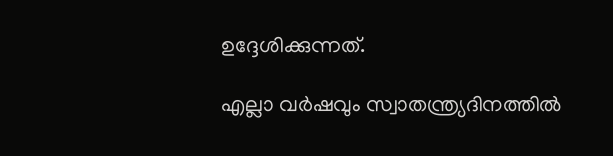ഉദ്ദേശിക്കുന്നത്.

എല്ലാ വർഷവും സ്വാതന്ത്ര്യദിനത്തിൽ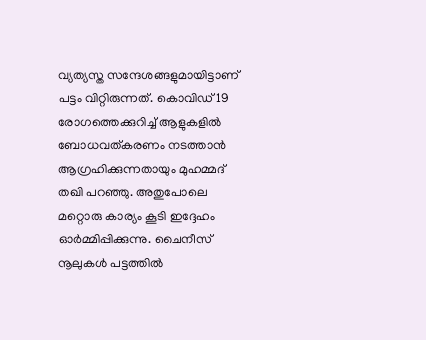വ്യത്യസ്ത സന്ദേശങ്ങളുമായിട്ടാണ് പട്ടം വിറ്റിരുന്നത്. കൊവിഡ് 19 രോഗത്തെക്കുറിച്ച് ആളുകളിൽ ബോധവത്കരണം നടത്താൻ ആഗ്രഹിക്കുന്നതായും മുഹമ്മദ് തഖി പറഞ്ഞു. അതുപോലെ മറ്റൊരു കാര്യം കൂടി ഇദ്ദേഹം ഓർമ്മിപ്പിക്കുന്നു. ചൈനീസ് നൂലുകൾ പട്ടത്തിൽ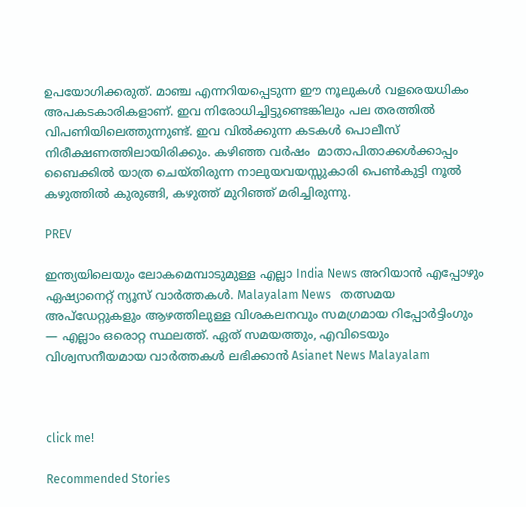ഉപയോഗിക്കരുത്. മാഞ്ച എന്നറിയപ്പെടുന്ന ഈ നൂലുകൾ വളരെയധികം അപകടകാരികളാണ്. ഇവ നിരോധിച്ചിട്ടുണ്ടെങ്കിലും പല തരത്തിൽ വിപണിയിലെത്തുന്നുണ്ട്. ഇവ വിൽക്കുന്ന കടകൾ പൊലീസ് നിരീക്ഷണത്തിലായിരിക്കും. കഴിഞ്ഞ വർഷം  മാതാപിതാക്കൾക്കാപ്പം ബൈക്കിൽ യാത്ര ചെയ്തിരുന്ന നാലുയവയസ്സുകാരി പെൺകുട്ടി നൂൽ കഴുത്തിൽ കുരുങ്ങി, കഴുത്ത് മുറിഞ്ഞ് മരിച്ചിരുന്നു.

PREV

ഇന്ത്യയിലെയും ലോകമെമ്പാടുമുള്ള എല്ലാ India News അറിയാൻ എപ്പോഴും ഏഷ്യാനെറ്റ് ന്യൂസ് വാർത്തകൾ. Malayalam News   തത്സമയ അപ്‌ഡേറ്റുകളും ആഴത്തിലുള്ള വിശകലനവും സമഗ്രമായ റിപ്പോർട്ടിംഗും — എല്ലാം ഒരൊറ്റ സ്ഥലത്ത്. ഏത് സമയത്തും, എവിടെയും വിശ്വസനീയമായ വാർത്തകൾ ലഭിക്കാൻ Asianet News Malayalam



click me!

Recommended Stories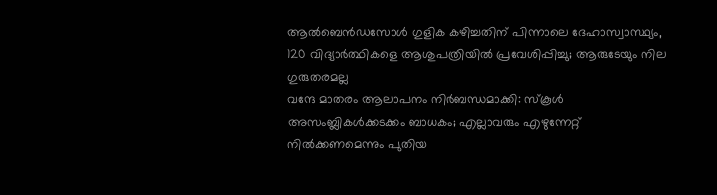ആൽബെൻഡസോൾ ഗുളിക കഴിച്ചതിന് പിന്നാലെ ദേഹാസ്വാസ്ഥ്യം, 120 വിദ്യാർത്ഥികളെ ആശുപത്രിയില്‍ പ്രവേശിപ്പിച്ചു; ആരുടേയും നില ഗുരുതരമല്ല
വന്ദേ മാതരം ആലാപനം നിർബന്ധമാക്കി: സ്‌കൂൾ അസംബ്ലികൾക്കടക്കം ബാധകം; എല്ലാവരും എഴുന്നേറ്റ് നിൽക്കണമെന്നും പുതിയ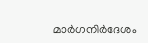മാർഗനിർദേശം